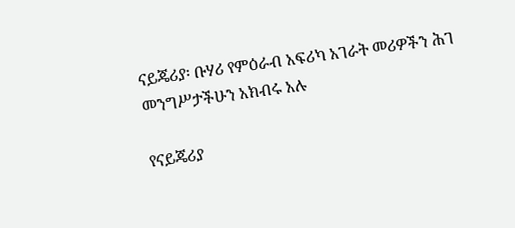ናይጄሪያ፡ ቡሃሪ የምዕራብ አፍሪካ አገራት መሪዎችን ሕገ መንግሥታችሁን አክብሩ አሉ

የናይጄሪያ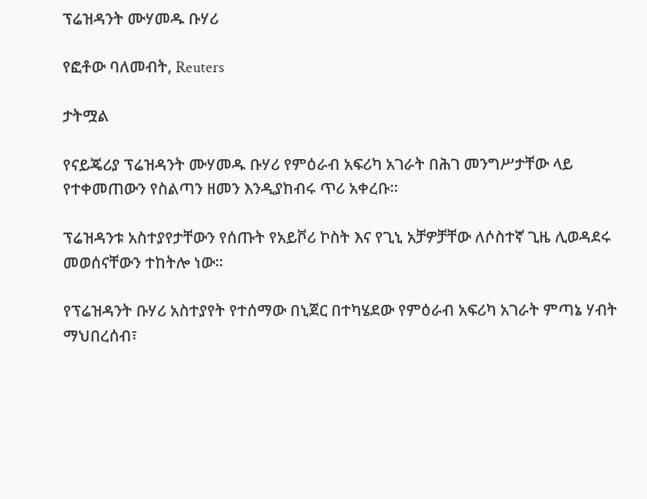ፕሬዝዳንት ሙሃመዱ ቡሃሪ

የፎቶው ባለመብት, Reuters

ታትሟል

የናይጄሪያ ፕሬዝዳንት ሙሃመዱ ቡሃሪ የምዕራብ አፍሪካ አገራት በሕገ መንግሥታቸው ላይ የተቀመጠውን የስልጣን ዘመን እንዲያከብሩ ጥሪ አቀረቡ።

ፕሬዝዳንቱ አስተያየታቸውን የሰጡት የአይቮሪ ኮስት እና የጊኒ አቻዎቻቸው ለሶስተኛ ጊዜ ሊወዳደሩ መወሰናቸውን ተከትሎ ነው።

የፕሬዝዳንት ቡሃሪ አስተያየት የተሰማው በኒጀር በተካሄደው የምዕራብ አፍሪካ አገራት ምጣኔ ሃብት ማህበረሰብ፣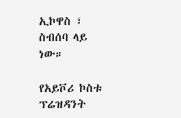ኢኮዋስ ፣ ስብሰባ ላይ ነው።

የአይቮሪ ኮስቱ ፕሬዝዳንት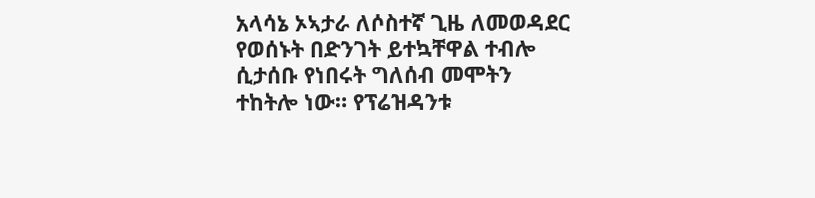አላሳኔ ኦኣታራ ለሶስተኛ ጊዜ ለመወዳደር የወሰኑት በድንገት ይተኳቸዋል ተብሎ ሲታሰቡ የነበሩት ግለሰብ መሞትን ተከትሎ ነው። የፕሬዝዳንቱ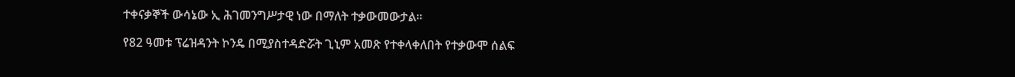ተቀናቃኞች ውሳኔው ኢ ሕገመንግሥታዊ ነው በማለት ተቃውመውታል።

የ82 ዓመቱ ፕሬዝዳንት ኮንዴ በሚያስተዳድሯት ጊኒም አመጽ የተቀላቀለበት የተቃውሞ ሰልፍ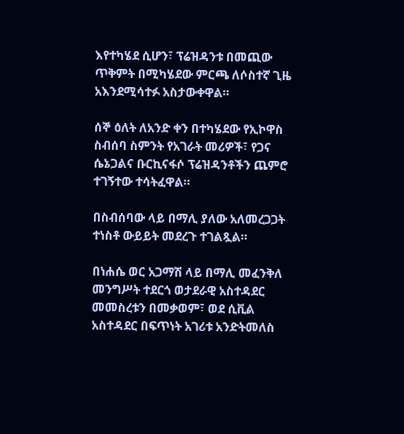እየተካሄደ ሲሆን፣ ፕሬዝዳንቱ በመጪው ጥቅምት በሚካሄደው ምርጫ ለሶስተኛ ጊዜ አእንደሚሳተፉ አስታውቀዋል።

ሰኞ ዕለት ለአንድ ቀን በተካሄደው የኢኮዋስ ስብሰባ ስምንት የአገራት መሪዎች፣ የጋና ሴኔጋልና ቡርኪናፋሶ ፕሬዝዳንቶችን ጨምሮ ተገኝተው ተሳትፈዋል።

በስብሰባው ላይ በማሊ ያለው አለመረጋጋት ተነስቶ ውይይት መደረጉ ተገልጿል።

በነሐሴ ወር አጋማሽ ላይ በማሊ መፈንቅለ መንግሥት ተደርጎ ወታደራዊ አስተዳደር መመስረቱን በመቃወም፣ ወደ ሲቪል አስተዳደር በፍጥነት አገሪቱ አንድትመለስ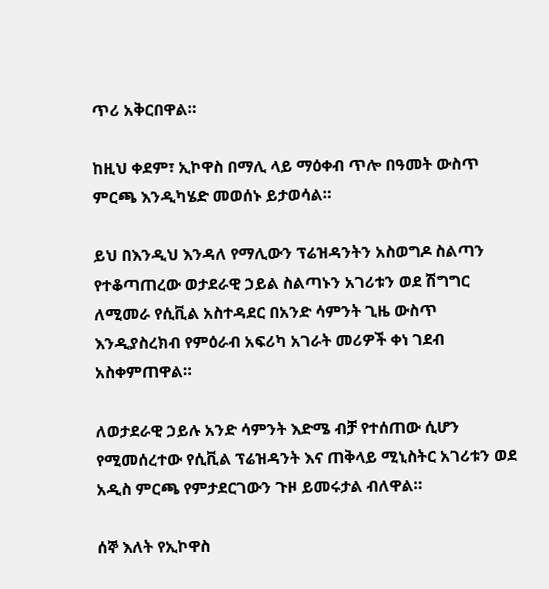ጥሪ አቅርበዋል።

ከዚህ ቀደም፣ ኢኮዋስ በማሊ ላይ ማዕቀብ ጥሎ በዓመት ውስጥ ምርጫ እንዲካሄድ መወሰኑ ይታወሳል።

ይህ በእንዲህ እንዳለ የማሊውን ፕሬዝዳንትን አስወግዶ ስልጣን የተቆጣጠረው ወታደራዊ ኃይል ስልጣኑን አገሪቱን ወደ ሽግግር ለሚመራ የሲቪል አስተዳደር በአንድ ሳምንት ጊዜ ውስጥ እንዲያስረክብ የምዕራብ አፍሪካ አገራት መሪዎች ቀነ ገደብ አስቀምጠዋል።

ለወታደራዊ ኃይሉ አንድ ሳምንት እድሜ ብቻ የተሰጠው ሲሆን የሚመሰረተው የሲቪል ፕሬዝዳንት እና ጠቅላይ ሚኒስትር አገሪቱን ወደ አዲስ ምርጫ የምታደርገውን ጉዞ ይመሩታል ብለዋል።

ሰኞ እለት የኢኮዋስ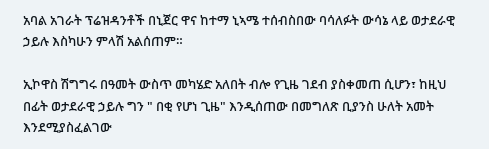አባል አገራት ፕሬዝዳንቶች በኒጀር ዋና ከተማ ኒኣሜ ተሰብስበው ባሳለፉት ውሳኔ ላይ ወታደራዊ ኃይሉ እስካሁን ምላሽ አልሰጠም።

ኢኮዋስ ሽግግሩ በዓመት ውስጥ መካሄድ አለበት ብሎ የጊዜ ገደብ ያስቀመጠ ሲሆን፣ ከዚህ በፊት ወታደራዊ ኃይሉ ግን " በቂ የሆነ ጊዜ" እንዲሰጠው በመግለጽ ቢያንስ ሁለት አመት እንደሚያስፈልገው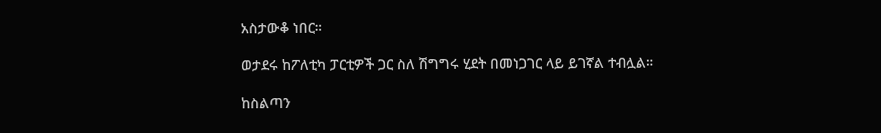አስታውቆ ነበር።

ወታደሩ ከፖለቲካ ፓርቲዎች ጋር ስለ ሽግግሩ ሂደት በመነጋገር ላይ ይገኛል ተብሏል።

ከስልጣን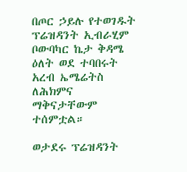በጦር ኃይሉ የተወገዱት ፕሬዝዳንት ኢብራሂም ቦውባካር ኬታ ቅዳሜ ዕለት ወደ ተባበሩት አረብ ኤሜሬትስ ለሕክምና ማቅናታቸውም ተሰምቷል።

ወታደሩ ፕሬዝዳንት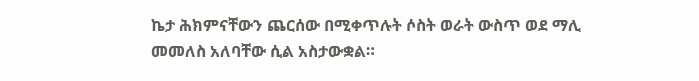ኬታ ሕክምናቸውን ጨርሰው በሚቀጥሉት ሶስት ወራት ውስጥ ወደ ማሊ መመለስ አለባቸው ሲል አስታውቋል።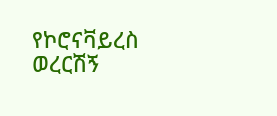የኮሮናቫይረስ ወረርሽኝ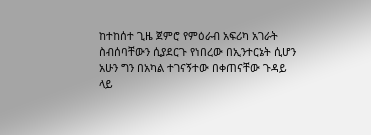ከተከሰተ ጊዜ ጀምሮ የምዕራብ አፍሪካ አገራት ስብሰባቸውን ሲያደርጉ የነበረው በኢንተርኔት ሲሆን አሁን ግን በአካል ተገናኝተው በቀጠናቸው ጉዳይ ላይ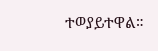ተወያይተዋል።